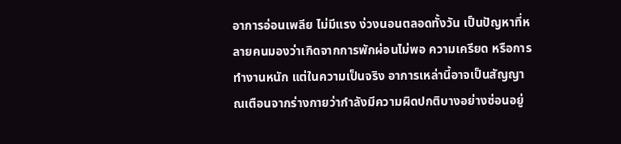อาการอ่อนเพลีย ไม่มีแรง ง่วงนอนตลอดทั้งวัน เป็นปัญหาที่หลายคนมองว่าเกิดจากการพักผ่อนไม่พอ ความเครียด หรือการทำงานหนัก แต่ในความเป็นจริง อาการเหล่านี้อาจเป็นสัญญาณเตือนจากร่างกายว่ากำลังมีความผิดปกติบางอย่างซ่อนอยู่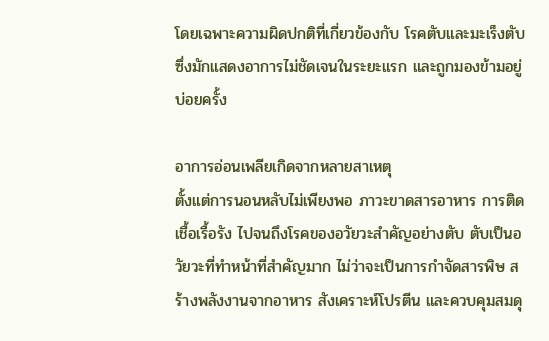โดยเฉพาะความผิดปกติที่เกี่ยวข้องกับ โรคตับและมะเร็งตับ ซึ่งมักแสดงอาการไม่ชัดเจนในระยะแรก และถูกมองข้ามอยู่บ่อยครั้ง

อาการอ่อนเพลียเกิดจากหลายสาเหตุ
ตั้งแต่การนอนหลับไม่เพียงพอ ภาวะขาดสารอาหาร การติดเชื้อเรื้อรัง ไปจนถึงโรคของอวัยวะสำคัญอย่างตับ ตับเป็นอวัยวะที่ทำหน้าที่สำคัญมาก ไม่ว่าจะเป็นการกำจัดสารพิษ สร้างพลังงานจากอาหาร สังเคราะห์โปรตีน และควบคุมสมดุ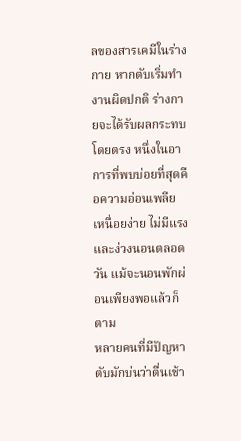ลของสารเคมีในร่างกาย หากตับเริ่มทำงานผิดปกติ ร่างกายจะได้รับผลกระทบโดยตรง หนึ่งในอาการที่พบบ่อยที่สุดคือความอ่อนเพลีย เหนื่อยง่าย ไม่มีแรง และง่วงนอนตลอดวัน แม้จะนอนพักผ่อนเพียงพอแล้วก็ตาม
หลายคนที่มีปัญหาตับมักบ่นว่าตื่นเช้า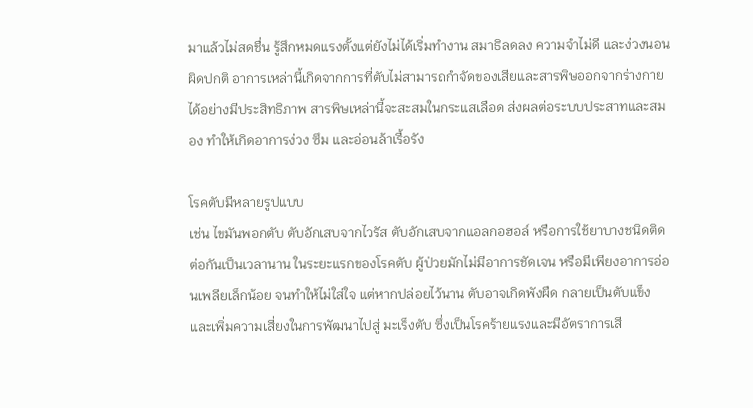มาแล้วไม่สดชื่น รู้สึกหมดแรงตั้งแต่ยังไม่ได้เริ่มทำงาน สมาธิลดลง ความจำไม่ดี และง่วงนอนผิดปกติ อาการเหล่านี้เกิดจากการที่ตับไม่สามารถกำจัดของเสียและสารพิษออกจากร่างกายได้อย่างมีประสิทธิภาพ สารพิษเหล่านี้จะสะสมในกระแสเลือด ส่งผลต่อระบบประสาทและสมอง ทำให้เกิดอาการง่วง ซึม และอ่อนล้าเรื้อรัง

โรคตับมีหลายรูปแบบ
เช่น ไขมันพอกตับ ตับอักเสบจากไวรัส ตับอักเสบจากแอลกอฮอล์ หรือการใช้ยาบางชนิดติดต่อกันเป็นเวลานาน ในระยะแรกของโรคตับ ผู้ป่วยมักไม่มีอาการชัดเจน หรือมีเพียงอาการอ่อนเพลียเล็กน้อย จนทำให้ไม่ใส่ใจ แต่หากปล่อยไว้นาน ตับอาจเกิดพังผืด กลายเป็นตับแข็ง และเพิ่มความเสี่ยงในการพัฒนาไปสู่ มะเร็งตับ ซึ่งเป็นโรคร้ายแรงและมีอัตราการเสี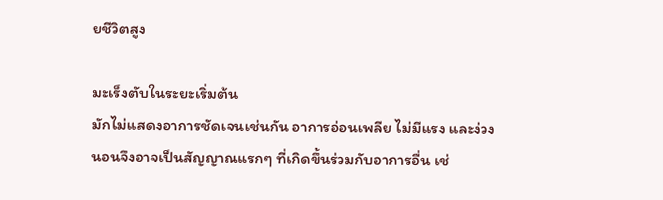ยชีวิตสูง

มะเร็งตับในระยะเริ่มต้น
มักไม่แสดงอาการชัดเจนเช่นกัน อาการอ่อนเพลีย ไม่มีแรง และง่วงนอนจึงอาจเป็นสัญญาณแรกๆ ที่เกิดขึ้นร่วมกับอาการอื่น เช่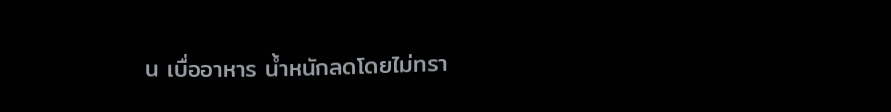น เบื่ออาหาร น้ำหนักลดโดยไม่ทรา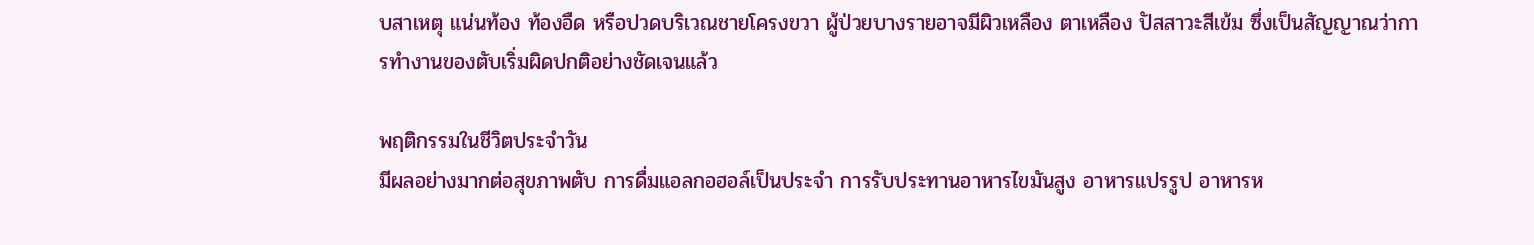บสาเหตุ แน่นท้อง ท้องอืด หรือปวดบริเวณชายโครงขวา ผู้ป่วยบางรายอาจมีผิวเหลือง ตาเหลือง ปัสสาวะสีเข้ม ซึ่งเป็นสัญญาณว่าการทำงานของตับเริ่มผิดปกติอย่างชัดเจนแล้ว

พฤติกรรมในชีวิตประจำวัน
มีผลอย่างมากต่อสุขภาพตับ การดื่มแอลกอฮอล์เป็นประจำ การรับประทานอาหารไขมันสูง อาหารแปรรูป อาหารห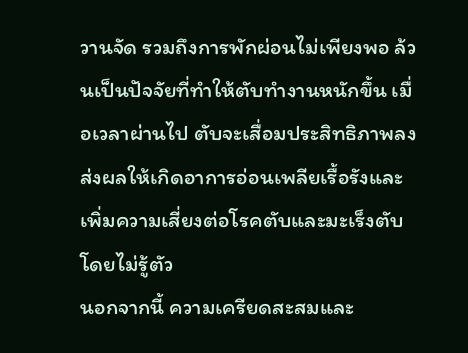วานจัด รวมถึงการพักผ่อนไม่เพียงพอ ล้วนเป็นปัจจัยที่ทำให้ตับทำงานหนักขึ้น เมื่อเวลาผ่านไป ตับจะเสื่อมประสิทธิภาพลง ส่งผลให้เกิดอาการอ่อนเพลียเรื้อรังและเพิ่มความเสี่ยงต่อโรคตับและมะเร็งตับโดยไม่รู้ตัว
นอกจากนี้ ความเครียดสะสมและ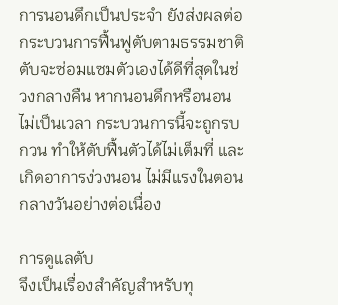การนอนดึกเป็นประจำ ยังส่งผลต่อกระบวนการฟื้นฟูตับตามธรรมชาติ ตับจะซ่อมแซมตัวเองได้ดีที่สุดในช่วงกลางคืน หากนอนดึกหรือนอนไม่เป็นเวลา กระบวนการนี้จะถูกรบกวน ทำให้ตับฟื้นตัวได้ไม่เต็มที่ และเกิดอาการง่วงนอน ไม่มีแรงในตอนกลางวันอย่างต่อเนื่อง

การดูแลตับ
จึงเป็นเรื่องสำคัญสำหรับทุ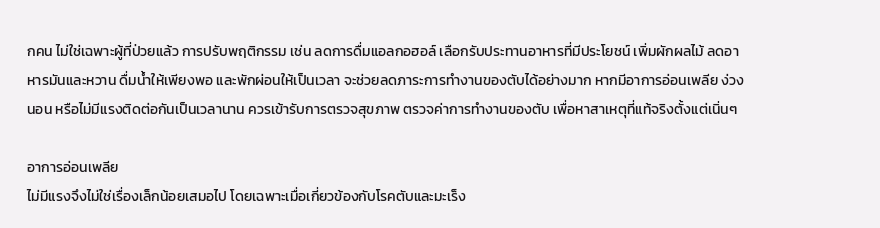กคน ไม่ใช่เฉพาะผู้ที่ป่วยแล้ว การปรับพฤติกรรม เช่น ลดการดื่มแอลกอฮอล์ เลือกรับประทานอาหารที่มีประโยชน์ เพิ่มผักผลไม้ ลดอาหารมันและหวาน ดื่มน้ำให้เพียงพอ และพักผ่อนให้เป็นเวลา จะช่วยลดภาระการทำงานของตับได้อย่างมาก หากมีอาการอ่อนเพลีย ง่วงนอน หรือไม่มีแรงติดต่อกันเป็นเวลานาน ควรเข้ารับการตรวจสุขภาพ ตรวจค่าการทำงานของตับ เพื่อหาสาเหตุที่แท้จริงตั้งแต่เนิ่นๆ

อาการอ่อนเพลีย
ไม่มีแรงจึงไม่ใช่เรื่องเล็กน้อยเสมอไป โดยเฉพาะเมื่อเกี่ยวข้องกับโรคตับและมะเร็ง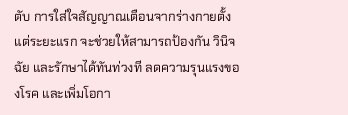ตับ การใส่ใจสัญญาณเตือนจากร่างกายตั้งแต่ระยะแรก จะช่วยให้สามารถป้องกัน วินิจฉัย และรักษาได้ทันท่วงที ลดความรุนแรงของโรค และเพิ่มโอกา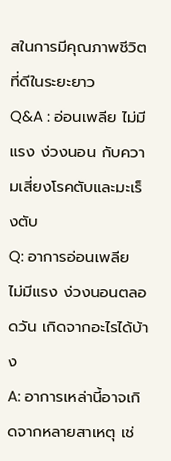สในการมีคุณภาพชีวิตที่ดีในระยะยาว
Q&A : อ่อนเพลีย ไม่มีแรง ง่วงนอน กับความเสี่ยงโรคตับและมะเร็งตับ
Q: อาการอ่อนเพลีย ไม่มีแรง ง่วงนอนตลอดวัน เกิดจากอะไรได้บ้าง
A: อาการเหล่านี้อาจเกิดจากหลายสาเหตุ เช่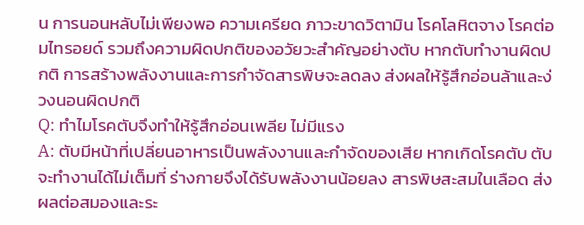น การนอนหลับไม่เพียงพอ ความเครียด ภาวะขาดวิตามิน โรคโลหิตจาง โรคต่อมไทรอยด์ รวมถึงความผิดปกติของอวัยวะสำคัญอย่างตับ หากตับทำงานผิดปกติ การสร้างพลังงานและการกำจัดสารพิษจะลดลง ส่งผลให้รู้สึกอ่อนล้าและง่วงนอนผิดปกติ
Q: ทำไมโรคตับจึงทำให้รู้สึกอ่อนเพลีย ไม่มีแรง
A: ตับมีหน้าที่เปลี่ยนอาหารเป็นพลังงานและกำจัดของเสีย หากเกิดโรคตับ ตับจะทำงานได้ไม่เต็มที่ ร่างกายจึงได้รับพลังงานน้อยลง สารพิษสะสมในเลือด ส่งผลต่อสมองและระ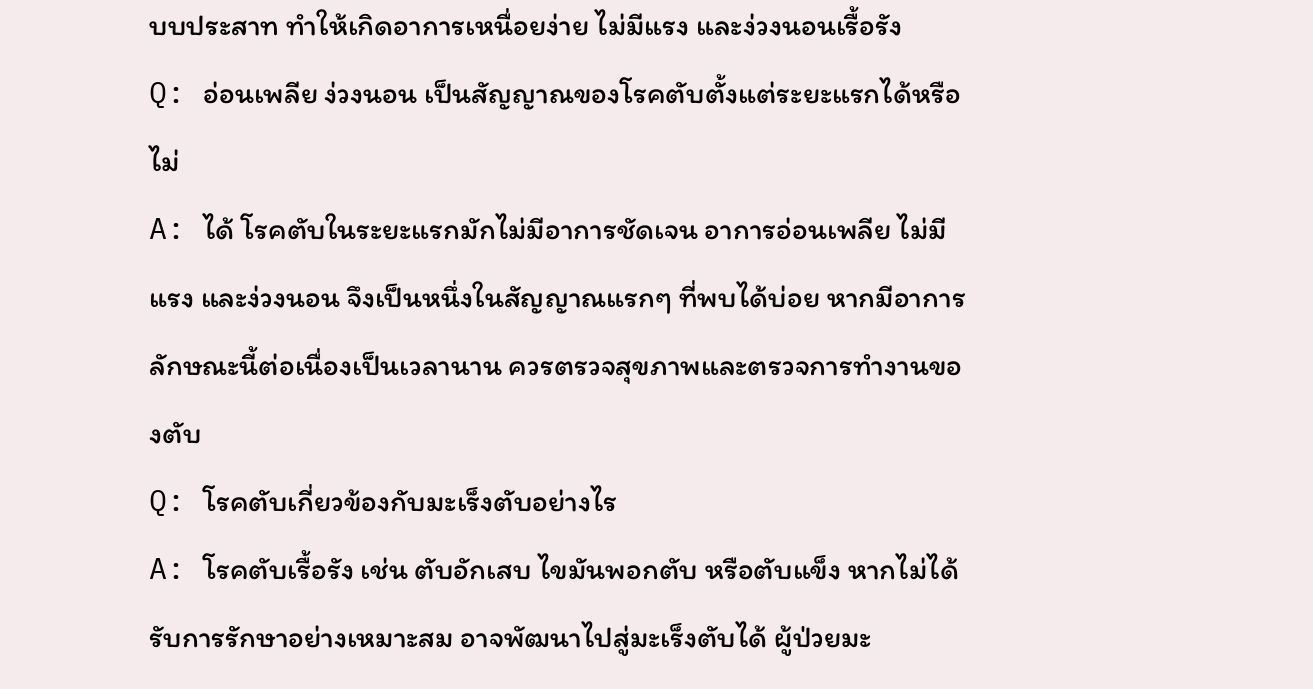บบประสาท ทำให้เกิดอาการเหนื่อยง่าย ไม่มีแรง และง่วงนอนเรื้อรัง
Q: อ่อนเพลีย ง่วงนอน เป็นสัญญาณของโรคตับตั้งแต่ระยะแรกได้หรือไม่
A: ได้ โรคตับในระยะแรกมักไม่มีอาการชัดเจน อาการอ่อนเพลีย ไม่มีแรง และง่วงนอน จึงเป็นหนึ่งในสัญญาณแรกๆ ที่พบได้บ่อย หากมีอาการลักษณะนี้ต่อเนื่องเป็นเวลานาน ควรตรวจสุขภาพและตรวจการทำงานของตับ
Q: โรคตับเกี่ยวข้องกับมะเร็งตับอย่างไร
A: โรคตับเรื้อรัง เช่น ตับอักเสบ ไขมันพอกตับ หรือตับแข็ง หากไม่ได้รับการรักษาอย่างเหมาะสม อาจพัฒนาไปสู่มะเร็งตับได้ ผู้ป่วยมะ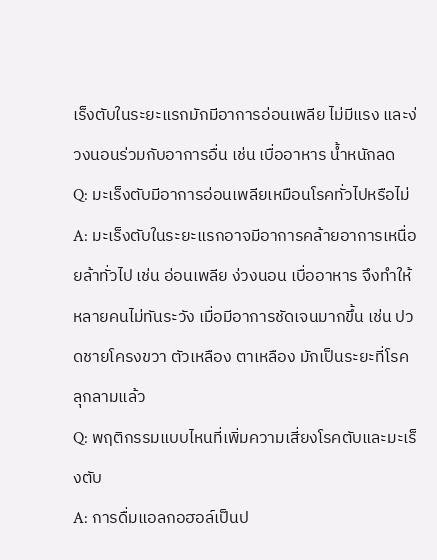เร็งตับในระยะแรกมักมีอาการอ่อนเพลีย ไม่มีแรง และง่วงนอนร่วมกับอาการอื่น เช่น เบื่ออาหาร น้ำหนักลด
Q: มะเร็งตับมีอาการอ่อนเพลียเหมือนโรคทั่วไปหรือไม่
A: มะเร็งตับในระยะแรกอาจมีอาการคล้ายอาการเหนื่อยล้าทั่วไป เช่น อ่อนเพลีย ง่วงนอน เบื่ออาหาร จึงทำให้หลายคนไม่ทันระวัง เมื่อมีอาการชัดเจนมากขึ้น เช่น ปวดชายโครงขวา ตัวเหลือง ตาเหลือง มักเป็นระยะที่โรคลุกลามแล้ว
Q: พฤติกรรมแบบไหนที่เพิ่มความเสี่ยงโรคตับและมะเร็งตับ
A: การดื่มแอลกอฮอล์เป็นป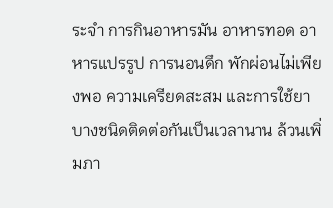ระจำ การกินอาหารมัน อาหารทอด อาหารแปรรูป การนอนดึก พักผ่อนไม่เพียงพอ ความเครียดสะสม และการใช้ยาบางชนิดติดต่อกันเป็นเวลานาน ล้วนเพิ่มภา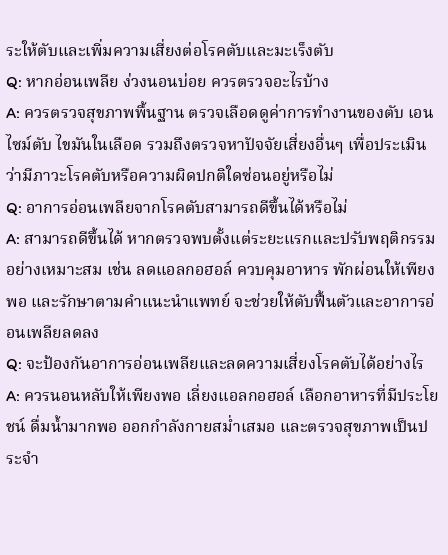ระให้ตับและเพิ่มความเสี่ยงต่อโรคตับและมะเร็งตับ
Q: หากอ่อนเพลีย ง่วงนอนบ่อย ควรตรวจอะไรบ้าง
A: ควรตรวจสุขภาพพื้นฐาน ตรวจเลือดดูค่าการทำงานของตับ เอนไซม์ตับ ไขมันในเลือด รวมถึงตรวจหาปัจจัยเสี่ยงอื่นๆ เพื่อประเมินว่ามีภาวะโรคตับหรือความผิดปกติใดซ่อนอยู่หรือไม่
Q: อาการอ่อนเพลียจากโรคตับสามารถดีขึ้นได้หรือไม่
A: สามารถดีขึ้นได้ หากตรวจพบตั้งแต่ระยะแรกและปรับพฤติกรรมอย่างเหมาะสม เช่น ลดแอลกอฮอล์ ควบคุมอาหาร พักผ่อนให้เพียงพอ และรักษาตามคำแนะนำแพทย์ จะช่วยให้ตับฟื้นตัวและอาการอ่อนเพลียลดลง
Q: จะป้องกันอาการอ่อนเพลียและลดความเสี่ยงโรคตับได้อย่างไร
A: ควรนอนหลับให้เพียงพอ เลี่ยงแอลกอฮอล์ เลือกอาหารที่มีประโยชน์ ดื่มน้ำมากพอ ออกกำลังกายสม่ำเสมอ และตรวจสุขภาพเป็นประจำ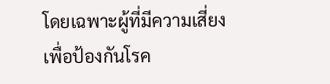โดยเฉพาะผู้ที่มีความเสี่ยง เพื่อป้องกันโรค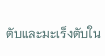ตับและมะเร็งตับใน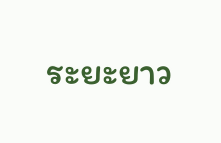ระยะยาว